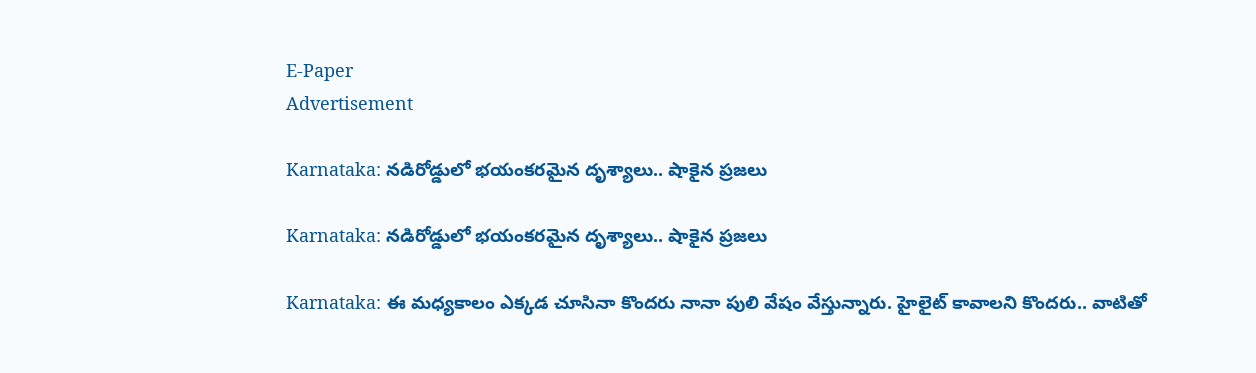E-Paper
Advertisement

Karnataka: నడిరోడ్డులో భయంకరమైన దృశ్యాలు.. షాకైన ప్రజలు

Karnataka: నడిరోడ్డులో భయంకరమైన దృశ్యాలు.. షాకైన ప్రజలు

Karnataka: ఈ మధ్యకాలం ఎక్కడ చూసినా కొందరు నానా పులి వేషం వేస్తున్నారు. హైలైట్ కావాలని కొందరు.. వాటితో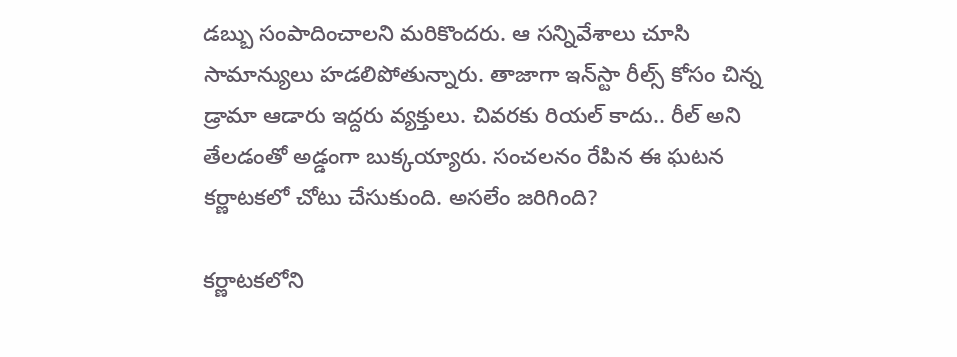డబ్బు సంపాదించాలని మరికొందరు. ఆ సన్నివేశాలు చూసి సామాన్యులు హడలిపోతున్నారు. తాజాగా ఇన్‌స్టా రీల్స్ కోసం చిన్న డ్రామా ఆడారు ఇద్దరు వ్యక్తులు. చివరకు రియల్ కాదు.. రీల్ అని తేలడంతో అడ్డంగా బుక్కయ్యారు. సంచలనం రేపిన ఈ ఘటన కర్ణాటకలో చోటు చేసుకుంది. అసలేం జరిగింది?

కర్ణాటకలోని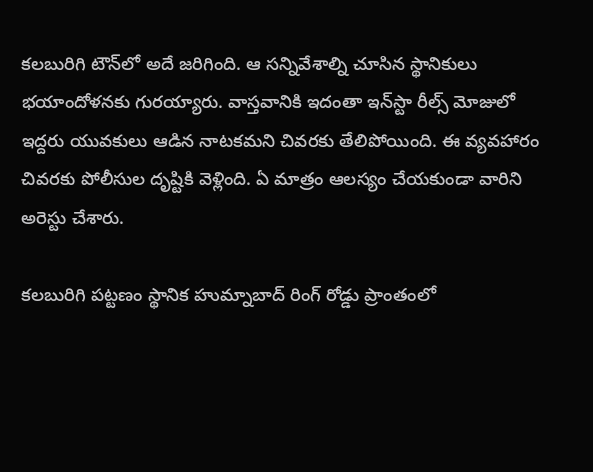కలబురిగి టౌన్‌లో అదే జరిగింది. ఆ సన్నివేశాల్ని చూసిన స్థానికులు భయాందోళనకు గురయ్యారు. వాస్తవానికి ఇదంతా ఇన్‌స్టా రీల్స్‌ మోజులో ఇద్దరు యువకులు ఆడిన నాటకమని చివరకు తేలిపోయింది. ఈ వ్యవహారం చివరకు పోలీసుల దృష్టికి వెళ్లింది. ఏ మాత్రం ఆలస్యం చేయకుండా వారిని అరెస్టు చేశారు.

కలబురిగి పట్టణం స్థానిక హుమ్నాబాద్‌ రింగ్‌ రోడ్డు ప్రాంతంలో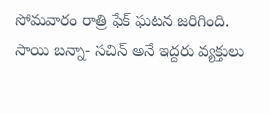సోమవారం రాత్రి ఫేక్ ఘటన జరిగింది. సాయి బన్నా- సచిన్ అనే ఇద్దరు వ్యక్తులు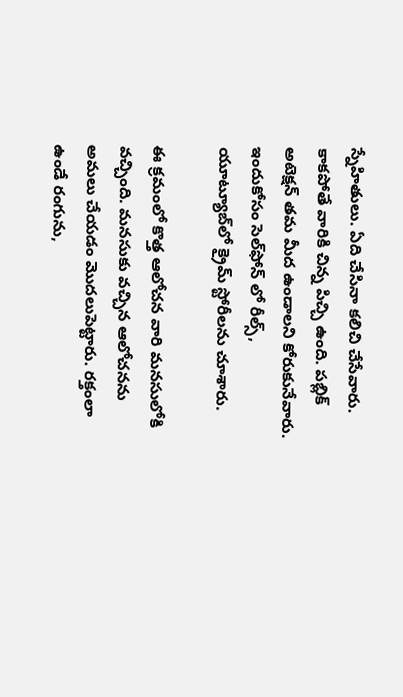స్నేహితులు. ఏది చేసినా కలిచి చేసేవారు. కాకపోతే వారికి చిన్న పిచ్చి ఉంది. పబ్లిక్‌ అటెక్షన్ తమ మీద ఉండాలని కోరుకునేవారు. ఇందుకోసం సెల్‌‌ఫోన్ లో రీల్స్, యూట్యూబ్‌లో క్రైమ్ స్టోరీలను చూశారు.

ఈ క్రమంలో కొత్త ఆలోచన వారి మనసులోకి వచ్చింది. మనసుకు వచ్చిన ఆలోచనను అమలు చేయడం మొదలుపెట్టారు. రక్తంలా ఉండే రంగును,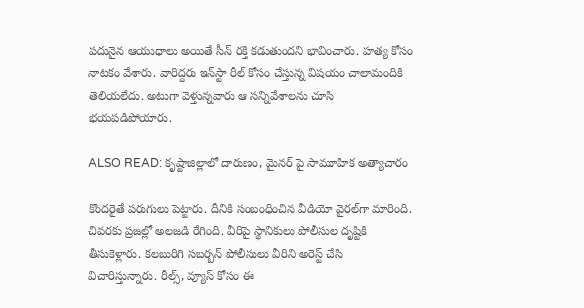పదునైన ఆయుధాలు అయితే సీన్ రక్తి కడుతుందని భావించారు. హత్య కోసం నాటకం వేశారు. వారిద్దరు ఇన్‌స్టా రీల్‌ కోసం చేస్తున్న విషయం చాలామందికి తెలియలేదు. అటుగా వెళ్తున్నవారు ఆ సన్నివేశాలను చూసి భయపడిపోయారు.

ALSO READ: కృష్టాజిల్లాలో దారుణం, మైనర్ పై సామూహిక అత్యాచారం

కొందరైతే పరుగులు పెట్టారు. దీనికి సంబంధించిన వీడియో వైరల్‌గా మారింది. చివరకు ప్రజల్లో అలజడి రేగింది. వీరిపై స్థానికులు పోలీసుల దృష్టికి తీసుకెళ్లారు. కలబురిగి సబర్బన్‌ పోలీసులు వీరిని అరెస్ట్‌ చేసి విచారిస్తున్నారు. రీల్స్, వ్యూస్ కోసం ఈ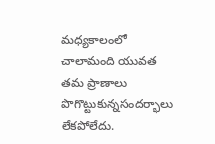మధ్యకాలంలో చాలామంది యువత తమ ప్రాణాలు పొగొట్టుకున్నసందర్భాలు లేకపోలేదు.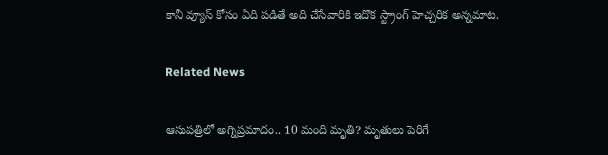కానీ వ్యూస్ కోసం ఏది పడితే అది చేసేవారికి ఇదొక స్ట్రాంగ్ హెచ్చరిక అన్నమాట.

Related News

ఆసుపత్రిలో అగ్నిప్రమాదం.. 10 మంది మృతి? మృతులు పెరిగే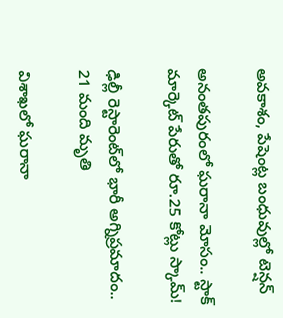అవకాశం, పేషెంట్ల బంధువుల్లో టెన్షన్

అనంతపురంలో ఘరానా మోసం.. స్టాక్ మార్కెట్ పేరుతో రూ.25 కోట్లు స్కామ్!

ఢిల్లీ రెస్టారెంట్‌లో భారీ అగ్నిప్రమాదం.. 21 మంది మృతి

విశాఖలో ఘరానా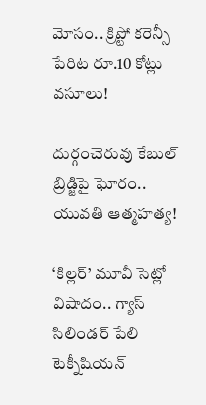మోసం.. క్రిప్టో కరెన్సీ పేరిట రూ.10 కోట్లు వసూలు!

దుర్గంచెరువు కేబుల్ బ్రిడ్జిపై ఘోరం.. యువతి ఆత్మహత్య!

‘కిల్లర్’ మూవీ సెట్లో విషాదం.. గ్యాస్ సిలిండర్ పేలి టెక్నీషియన్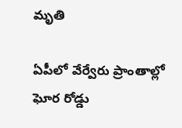మృతి

ఏపీలో వేర్వేరు ప్రాంతాల్లో ఘోర రోడ్డు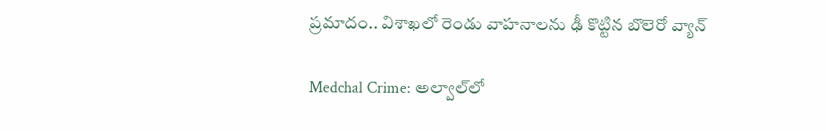ప్రమాదం.. విశాఖలో రెండు వాహనాలను ఢీ కొట్టిన బొలెరో వ్యాన్

Medchal Crime: అల్వాల్‌లో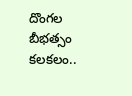దొంగల బీభత్సం కలకలం..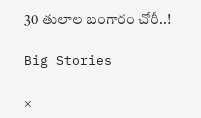30 తులాల బంగారం చోరీ..!

Big Stories

×